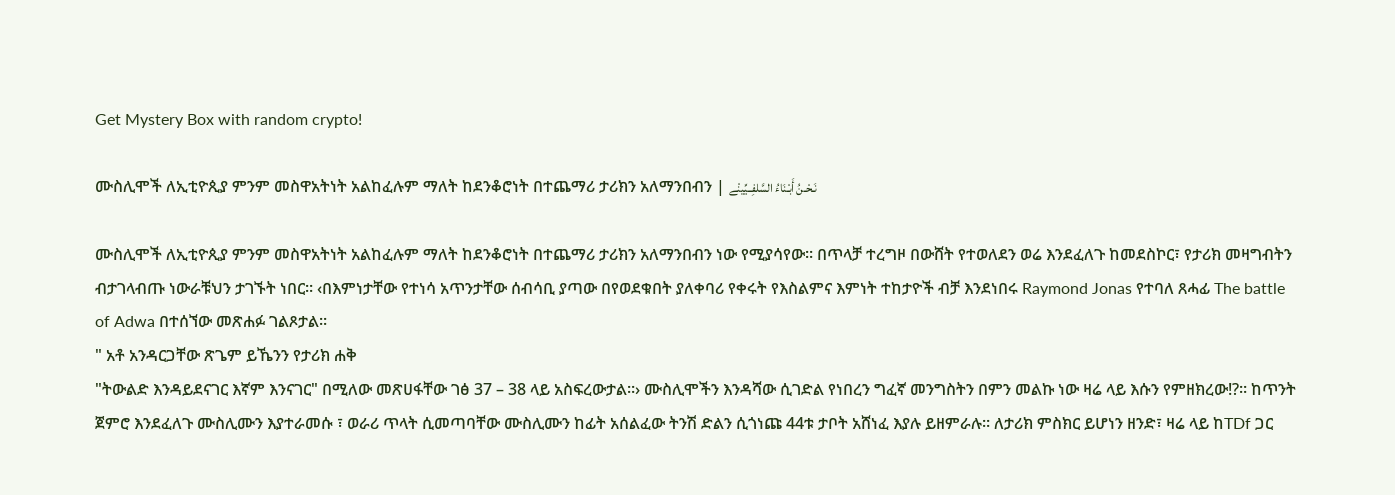Get Mystery Box with random crypto!

ሙስሊሞች ለኢቲዮጲያ ምንም መስዋአትነት አልከፈሉም ማለት ከደንቆሮነት በተጨማሪ ታሪክን አለማንበብን | نَـحْـنُ أَبْـنَاءُ السَّلفِــيِّينْے

ሙስሊሞች ለኢቲዮጲያ ምንም መስዋአትነት አልከፈሉም ማለት ከደንቆሮነት በተጨማሪ ታሪክን አለማንበብን ነው የሚያሳየው። በጥላቻ ተረግዞ በውሸት የተወለደን ወሬ እንደፈለጉ ከመደስኮር፣ የታሪክ መዛግብትን ብታገላብጡ ነውራቹህን ታገኙት ነበር። ‹በእምነታቸው የተነሳ አጥንታቸው ሰብሳቢ ያጣው በየወደቁበት ያለቀባሪ የቀሩት የእስልምና እምነት ተከታዮች ብቻ እንደነበሩ Raymond Jonas የተባለ ጸሓፊ The battle of Adwa በተሰኘው መጽሐፉ ገልጾታል፡፡
" አቶ አንዳርጋቸው ጽጌም ይኼንን የታሪክ ሐቅ
"ትውልድ እንዳይደናገር እኛም እንናገር" በሚለው መጽሀፋቸው ገፅ 37 – 38 ላይ አስፍረውታል።› ሙስሊሞችን እንዳሻው ሲገድል የነበረን ግፈኛ መንግስትን በምን መልኩ ነው ዛሬ ላይ እሱን የምዘክረው!?። ከጥንት ጀምሮ እንደፈለጉ ሙስሊሙን እያተራመሱ ፣ ወራሪ ጥላት ሲመጣባቸው ሙስሊሙን ከፊት አሰልፈው ትንሽ ድልን ሲጎነጩ 44ቱ ታቦት አሸነፈ እያሉ ይዘምራሉ። ለታሪክ ምስክር ይሆነን ዘንድ፣ ዛሬ ላይ ከTDf ጋር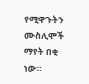የሚዋጉትን ሙስሊሞች ማየት በቂ ነው።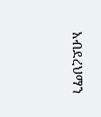አብደረህማን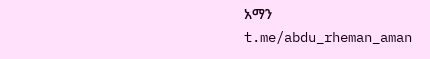አማን
t.me/abdu_rheman_aman